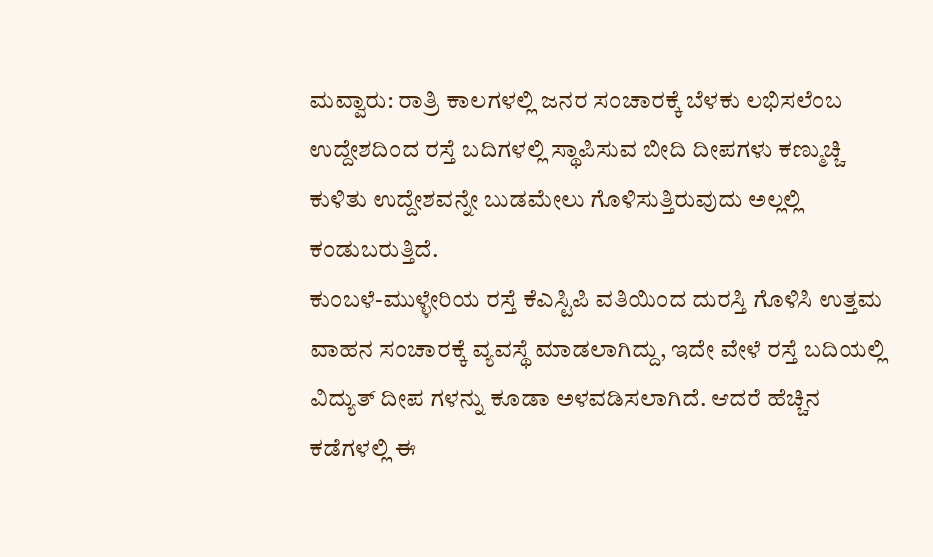ಮವ್ವಾರು: ರಾತ್ರಿ ಕಾಲಗಳಲ್ಲಿ ಜನರ ಸಂಚಾರಕ್ಕೆ ಬೆಳಕು ಲಭಿಸಲೆಂಬ ಉದ್ದೇಶದಿಂದ ರಸ್ತೆ ಬದಿಗಳಲ್ಲಿ ಸ್ಥಾಪಿಸುವ ಬೀದಿ ದೀಪಗಳು ಕಣ್ಮುಚ್ಚಿ ಕುಳಿತು ಉದ್ದೇಶವನ್ನೇ ಬುಡಮೇಲು ಗೊಳಿಸುತ್ತಿರುವುದು ಅಲ್ಲಲ್ಲಿ ಕಂಡುಬರುತ್ತಿದೆ.
ಕುಂಬಳೆ-ಮುಳ್ಳೇರಿಯ ರಸ್ತೆ ಕೆಎಸ್ಟಿಪಿ ವತಿಯಿಂದ ದುರಸ್ತಿ ಗೊಳಿಸಿ ಉತ್ತಮ ವಾಹನ ಸಂಚಾರಕ್ಕೆ ವ್ಯವಸ್ಥೆ ಮಾಡಲಾಗಿದ್ದು, ಇದೇ ವೇಳೆ ರಸ್ತೆ ಬದಿಯಲ್ಲಿ ವಿದ್ಯುತ್ ದೀಪ ಗಳನ್ನು ಕೂಡಾ ಅಳವಡಿಸಲಾಗಿದೆ. ಆದರೆ ಹೆಚ್ಚಿನ ಕಡೆಗಳಲ್ಲಿ ಈ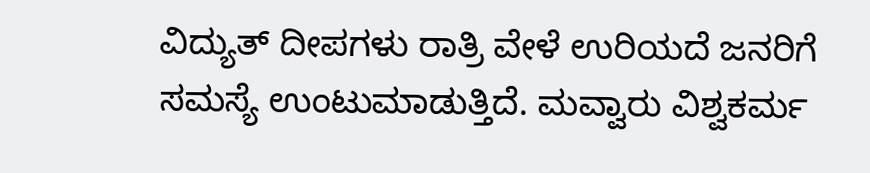ವಿದ್ಯುತ್ ದೀಪಗಳು ರಾತ್ರಿ ವೇಳೆ ಉರಿಯದೆ ಜನರಿಗೆ ಸಮಸ್ಯೆ ಉಂಟುಮಾಡುತ್ತಿದೆ. ಮವ್ವಾರು ವಿಶ್ವಕರ್ಮ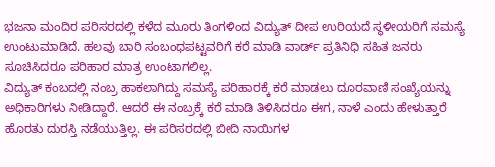ಭಜನಾ ಮಂದಿರ ಪರಿಸರದಲ್ಲಿ ಕಳೆದ ಮೂರು ತಿಂಗಳಿಂದ ವಿದ್ಯುತ್ ದೀಪ ಉರಿಯದೆ ಸ್ಥಳೀಯರಿಗೆ ಸಮಸ್ಯೆ ಉಂಟುಮಾಡಿದೆ. ಹಲವು ಬಾರಿ ಸಂಬಂಧಪಟ್ಟವರಿಗೆ ಕರೆ ಮಾಡಿ ವಾರ್ಡ್ ಪ್ರತಿನಿಧಿ ಸಹಿತ ಜನರು ಸೂಚಿಸಿದರೂ ಪರಿಹಾರ ಮಾತ್ರ ಉಂಟಾಗಲಿಲ್ಲ.
ವಿದ್ಯುತ್ ಕಂಬದಲ್ಲಿ ನಂಬ್ರ ಹಾಕಲಾಗಿದ್ದು ಸಮಸ್ಯೆ ಪರಿಹಾರಕ್ಕೆ ಕರೆ ಮಾಡಲು ದೂರವಾಣಿ ಸಂಖ್ಯೆಯನ್ನು ಅಧಿಕಾರಿಗಳು ನೀಡಿದ್ದಾರೆ. ಆದರೆ ಈ ನಂಬ್ರಕ್ಕೆ ಕರೆ ಮಾಡಿ ತಿಳಿಸಿದರೂ ಈಗ, ನಾಳೆ ಎಂದು ಹೇಳುತ್ತಾರೆ ಹೊರತು ದುರಸ್ತಿ ನಡೆಯುತ್ತಿಲ್ಲ. ಈ ಪರಿಸರದಲ್ಲಿ ಬೀದಿ ನಾಯಿಗಳ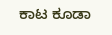ಕಾಟ ಕೂಡಾ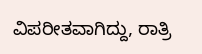ವಿಪರೀತವಾಗಿದ್ದು, ರಾತ್ರಿ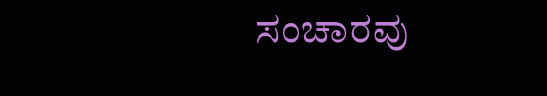ಸಂಚಾರವು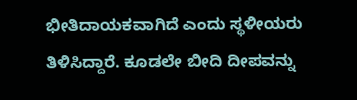ಭೀತಿದಾಯಕವಾಗಿದೆ ಎಂದು ಸ್ಥಳೀಯರು ತಿಳಿಸಿದ್ದಾರೆ. ಕೂಡಲೇ ಬೀದಿ ದೀಪವನ್ನು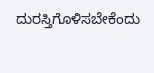ದುರಸ್ತಿಗೊಳಿಸಬೇಕೆಂದು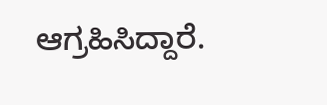ಆಗ್ರಹಿಸಿದ್ದಾರೆ.